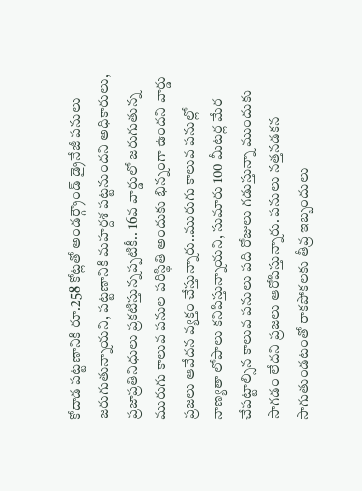కోదాడ పట్టణానికి రూ.258 కోట్లతో అండర్గ్రౌండ్ డ్రైనేజీ పనులు జరుగుతున్నాయని, పట్టణానికి మహర్దశ పట్టనుందని అధికారులు, ప్రజాప్రతినిధులు ప్రకటిస్తున్నప్పటికీ.. 16వ వార్డులో జరుగుతున్న మురుగు కాలువ పనుల పరిస్థితి అందుకు భిన్నంగా ఉందని వార్డు ప్రజలు ఆవేదన వ్యక్తం చేస్తున్నారు..మురుగు కాలువ పనుల్లో నాణ్యతా లోపాలు కనిపిస్తున్నాయని, సుమారు 100 మీటర్ల మేర చేపట్టాల్సిన కాలువ పనులు పది రోజులు గడుస్తున్నా ముందుకు సాగడం లేదని ప్రజలు ఆరోపిస్తున్నారు. పనులు నత్తనడకన సాగుతుండటంతో రాకపోకలకు తీవ్ర ఇబ్బందులు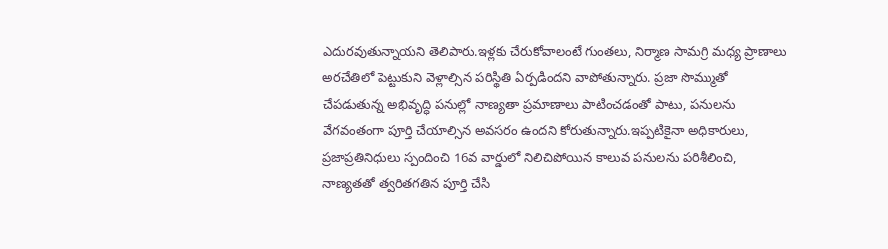ఎదురవుతున్నాయని తెలిపారు.ఇళ్లకు చేరుకోవాలంటే గుంతలు, నిర్మాణ సామగ్రి మధ్య ప్రాణాలు అరచేతిలో పెట్టుకుని వెళ్లాల్సిన పరిస్థితి ఏర్పడిందని వాపోతున్నారు. ప్రజా సొమ్ముతో చేపడుతున్న అభివృద్ధి పనుల్లో నాణ్యతా ప్రమాణాలు పాటించడంతో పాటు, పనులను వేగవంతంగా పూర్తి చేయాల్సిన అవసరం ఉందని కోరుతున్నారు.ఇప్పటికైనా అధికారులు, ప్రజాప్రతినిధులు స్పందించి 16వ వార్డులో నిలిచిపోయిన కాలువ పనులను పరిశీలించి, నాణ్యతతో త్వరితగతిన పూర్తి చేసి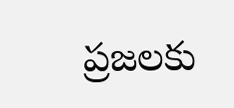ప్రజలకు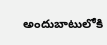అందుబాటులోకి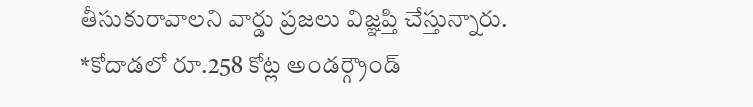తీసుకురావాలని వార్డు ప్రజలు విజ్ఞప్తి చేస్తున్నారు.
*కోదాడలో రూ.258 కోట్ల అండర్గ్రౌండ్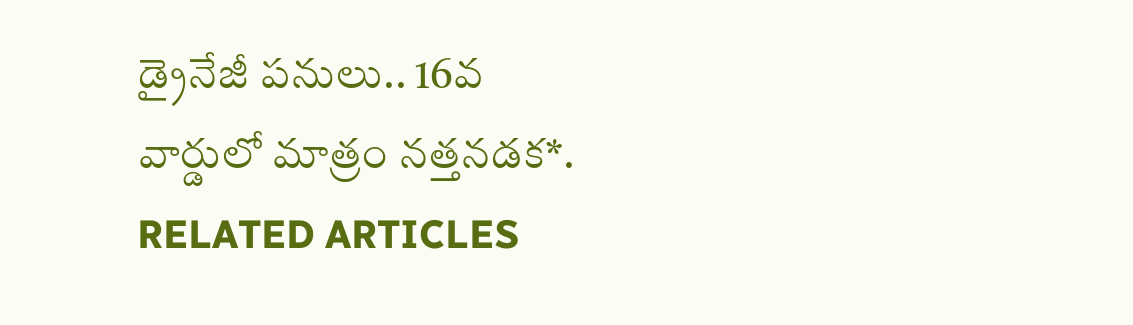డ్రైనేజీ పనులు.. 16వ వార్డులో మాత్రం నత్తనడక*.
RELATED ARTICLES